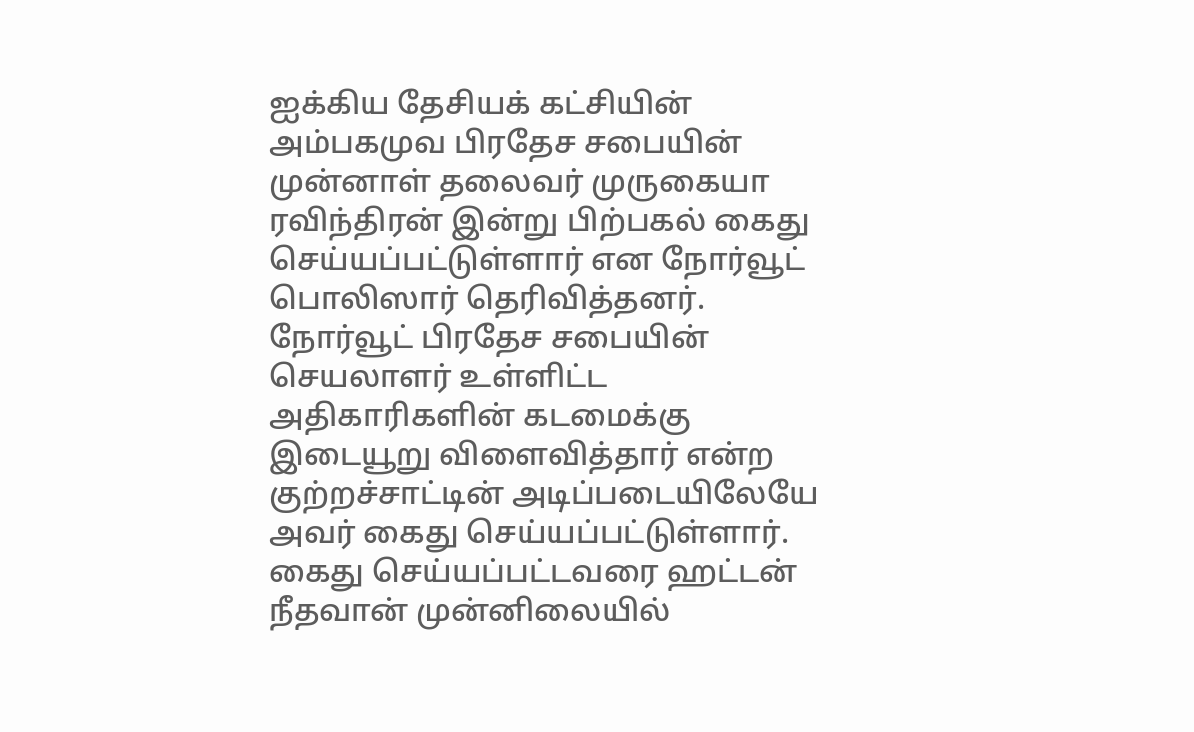ஐக்கிய தேசியக் கட்சியின் அம்பகமுவ பிரதேச சபையின் முன்னாள் தலைவர் முருகையா ரவிந்திரன் இன்று பிற்பகல் கைது செய்யப்பட்டுள்ளார் என நோர்வூட் பொலிஸார் தெரிவித்தனர்.
நோர்வூட் பிரதேச சபையின் செயலாளர் உள்ளிட்ட அதிகாரிகளின் கடமைக்கு இடையூறு விளைவித்தார் என்ற குற்றச்சாட்டின் அடிப்படையிலேயே அவர் கைது செய்யப்பட்டுள்ளார்.
கைது செய்யப்பட்டவரை ஹட்டன் நீதவான் முன்னிலையில்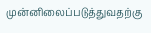முன்னிலைப்படுத்துவதற்கு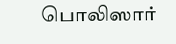பொலிஸார்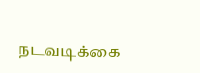நடவடிக்கை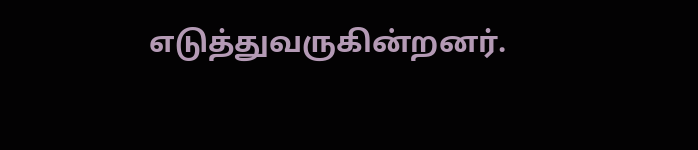எடுத்துவருகின்றனர்.